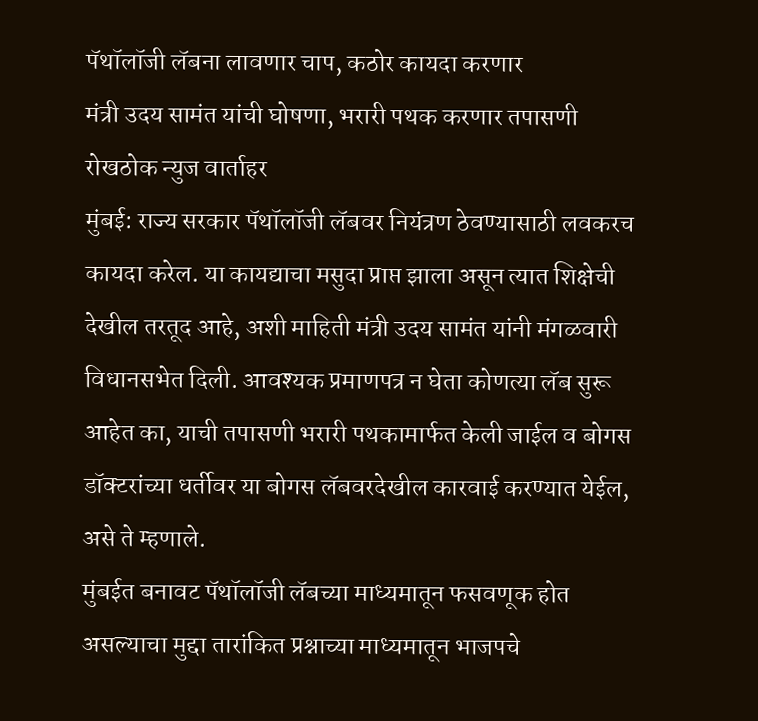पॅथॉलॉजी लॅबना लावणार चाप, कठोर कायदा करणार
मंत्री उदय सामंत यांची घोषणा, भरारी पथक करणार तपासणी
रोखठोक न्युज वार्ताहर
मुंबई: राज्य सरकार पॅथॉलॉजी लॅबवर नियंत्रण ठेवण्यासाठी लवकरच कायदा करेल. या कायद्याचा मसुदा प्राप्त झाला असून त्यात शिक्षेची देखील तरतूद आहे, अशी माहिती मंत्री उदय सामंत यांनी मंगळवारी विधानसभेत दिली. आवश्यक प्रमाणपत्र न घेता कोणत्या लॅब सुरू आहेत का, याची तपासणी भरारी पथकामार्फत केली जाईल व बोगस डॉक्टरांच्या धर्तीवर या बोगस लॅबवरदेखील कारवाई करण्यात येईल, असे ते म्हणाले.
मुंबईत बनावट पॅथॉलॉजी लॅबच्या माध्यमातून फसवणूक होत असल्याचा मुद्दा तारांकित प्रश्नाच्या माध्यमातून भाजपचे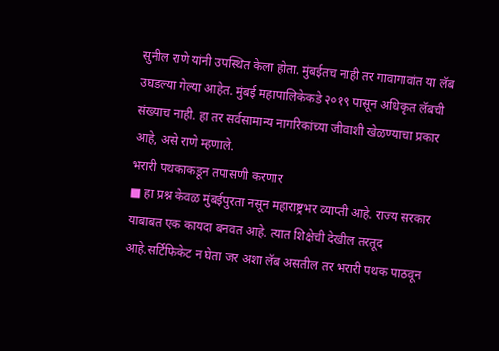सुनील राणे यांनी उपस्थित केला होता. मुंबईतच नाही तर गावागावांत या लॅब उघडल्या गेल्या आहेत. मुंबई महापालिकेकडे २०१९ पासून अधिकृत लॅबची संख्याच नाही. हा तर सर्वसामान्य नागरिकांच्या जीवाशी खेळण्याचा प्रकार आहे, असे राणे म्हणाले.
भरारी पथकाकडून तपासणी करणार
■ हा प्रश्न केवळ मुंबईपुरता नसून महाराष्ट्रभर व्याप्ती आहे. राज्य सरकार याबाबत एक कायदा बनवत आहे. त्यात शिक्षेची देखील तरतूद आहे.सर्टिफिकेट न घेता जर अशा लॅब असतील तर भरारी पथक पाठवून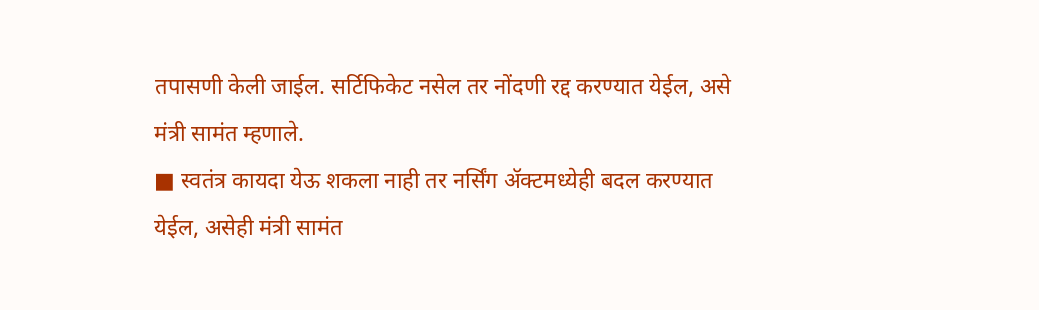तपासणी केली जाईल. सर्टिफिकेट नसेल तर नोंदणी रद्द करण्यात येईल, असे मंत्री सामंत म्हणाले.
■ स्वतंत्र कायदा येऊ शकला नाही तर नर्सिंग ॲक्टमध्येही बदल करण्यात येईल, असेही मंत्री सामंत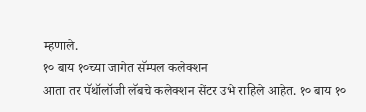म्हणाले.
१० बाय १०च्या जागेत सॅम्पल कलेक्शन
आता तर पॅथॉलॉजी लॅबचे कलेक्शन सेंटर उभे राहिले आहेत. १० बाय १०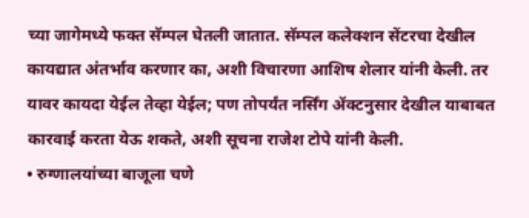च्या जागेमध्ये फक्त सॅम्पल घेतली जातात. सॅम्पल कलेक्शन सेंटरचा देखील कायद्यात अंतर्भाव करणार का, अशी विचारणा आशिष शेलार यांनी केली. तर यावर कायदा येईल तेव्हा येईल; पण तोपर्यंत नर्सिंग ॲक्टनुसार देखील याबाबत कारवाई करता येऊ शकते, अशी सूचना राजेश टोपे यांनी केली.
• रुग्णालयांच्या बाजूला चणे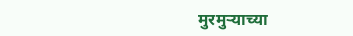मुरमुऱ्याच्या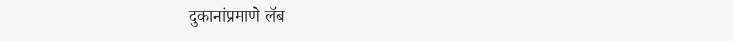दुकानांप्रमाणे लॅब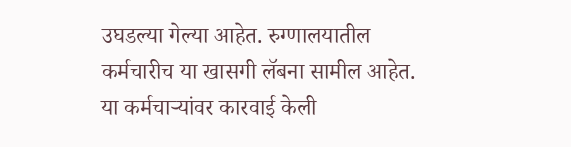उघडल्या गेल्या आहेत. रुग्णालयातील कर्मचारीच या खासगी लॅबना सामील आहेत. या कर्मचाऱ्यांवर कारवाई केली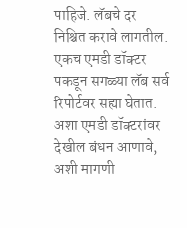पाहिजे. लॅबचे दर निश्चित करावे लागतील. एकच एमडी डॉक्टर पकडून सगळ्या लॅब सर्व रिपोर्टवर सह्या घेतात. अशा एमडी डॉक्टरांवर देखील बंधन आणावे, अशी मागणी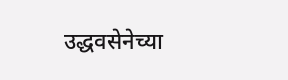उद्धवसेनेच्या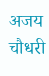अजय चौधरी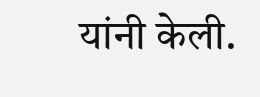यांनी केली.